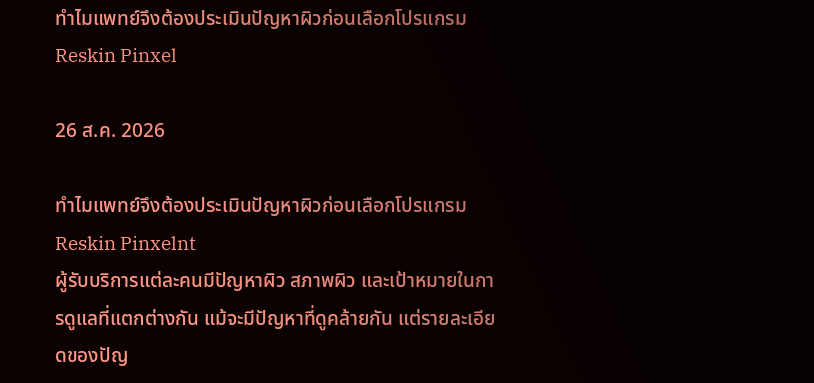ทำไมแพทย์จึงต้องประเมินปัญหาผิวก่อนเลือกโปรแกรม Reskin Pinxel

26 ส.ค. 2026

ทำไมแพทย์จึงต้องประเมินปัญหาผิวก่อนเลือกโปรแกรม Reskin Pinxelnt
ผู้รับบริการแต่ละคนมีปัญหาผิว สภาพผิว และเป้าหมายในการดูแลที่แตกต่างกัน แม้จะมีปัญหาที่ดูคล้ายกัน แต่รายละเอียดของปัญ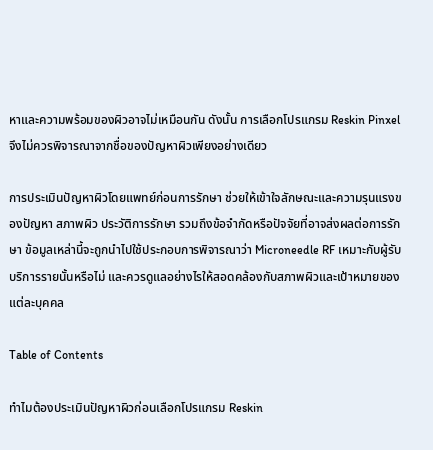หาและความพร้อมของผิวอาจไม่เหมือนกัน ดังนั้น การเลือกโปรแกรม Reskin Pinxel จึงไม่ควรพิจารณาจากชื่อของปัญหาผิวเพียงอย่างเดียว

การประเมินปัญหาผิวโดยแพทย์ก่อนการรักษา ช่วยให้เข้าใจลักษณะและความรุนแรงของปัญหา สภาพผิว ประวัติการรักษา รวมถึงข้อจำกัดหรือปัจจัยที่อาจส่งผลต่อการรักษา ข้อมูลเหล่านี้จะถูกนำไปใช้ประกอบการพิจารณาว่า Microneedle RF เหมาะกับผู้รับบริการรายนั้นหรือไม่ และควรดูแลอย่างไรให้สอดคล้องกับสภาพผิวและเป้าหมายของแต่ละบุคคล

Table of Contents

ทำไมต้องประเมินปัญหาผิวก่อนเลือกโปรแกรม Reskin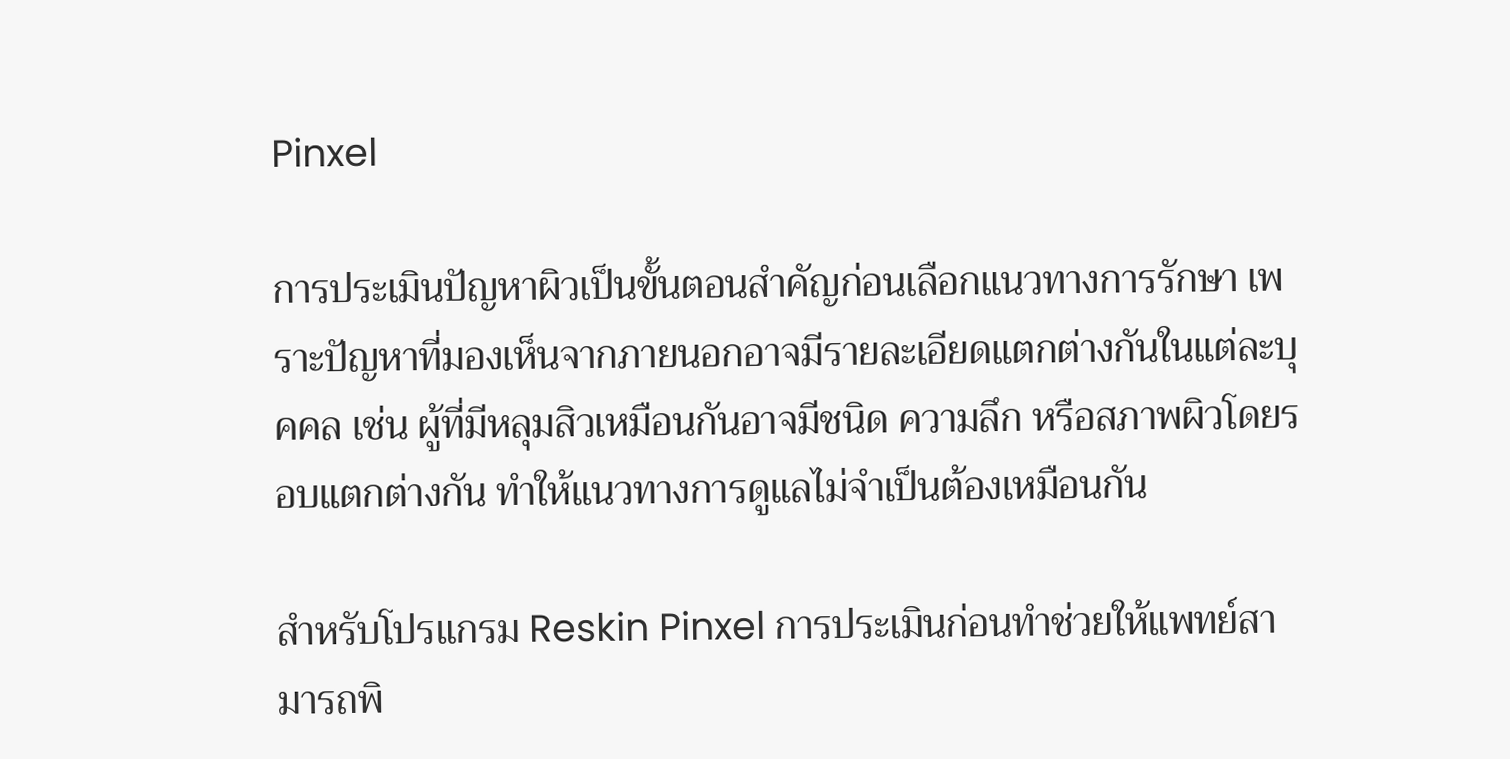Pinxel

การประเมินปัญหาผิวเป็นขั้นตอนสำคัญก่อนเลือกแนวทางการรักษา เพราะปัญหาที่มองเห็นจากภายนอกอาจมีรายละเอียดแตกต่างกันในแต่ละบุคคล เช่น ผู้ที่มีหลุมสิวเหมือนกันอาจมีชนิด ความลึก หรือสภาพผิวโดยรอบแตกต่างกัน ทำให้แนวทางการดูแลไม่จำเป็นต้องเหมือนกัน

สำหรับโปรแกรม Reskin Pinxel การประเมินก่อนทำช่วยให้แพทย์สามารถพิ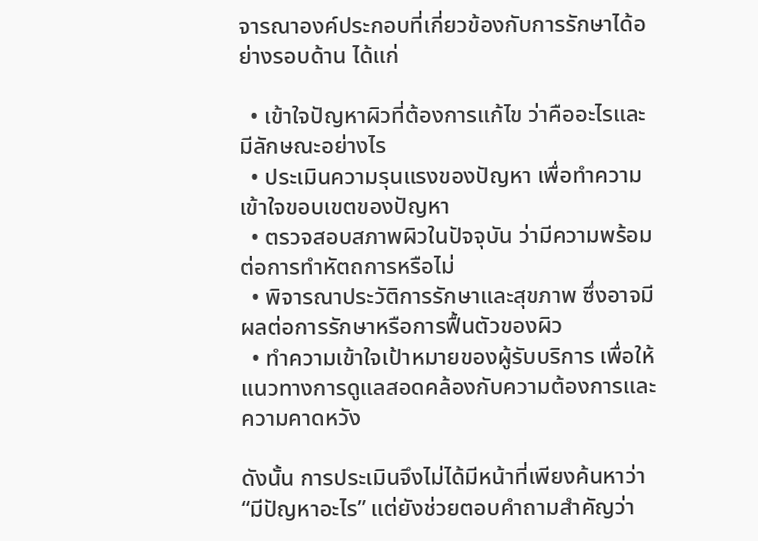จารณาองค์ประกอบที่เกี่ยวข้องกับการรักษาได้อย่างรอบด้าน ได้แก่

  • เข้าใจปัญหาผิวที่ต้องการแก้ไข ว่าคืออะไรและมีลักษณะอย่างไร
  • ประเมินความรุนแรงของปัญหา เพื่อทำความเข้าใจขอบเขตของปัญหา
  • ตรวจสอบสภาพผิวในปัจจุบัน ว่ามีความพร้อมต่อการทำหัตถการหรือไม่
  • พิจารณาประวัติการรักษาและสุขภาพ ซึ่งอาจมีผลต่อการรักษาหรือการฟื้นตัวของผิว
  • ทำความเข้าใจเป้าหมายของผู้รับบริการ เพื่อให้แนวทางการดูแลสอดคล้องกับความต้องการและความคาดหวัง

ดังนั้น การประเมินจึงไม่ได้มีหน้าที่เพียงค้นหาว่า “มีปัญหาอะไร” แต่ยังช่วยตอบคำถามสำคัญว่า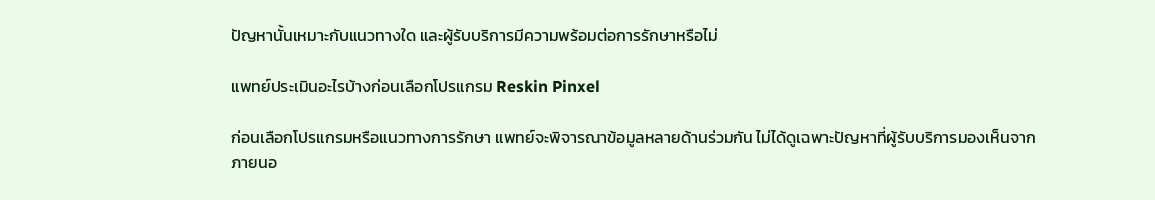ปัญหานั้นเหมาะกับแนวทางใด และผู้รับบริการมีความพร้อมต่อการรักษาหรือไม่

แพทย์ประเมินอะไรบ้างก่อนเลือกโปรแกรม Reskin Pinxel

ก่อนเลือกโปรแกรมหรือแนวทางการรักษา แพทย์จะพิจารณาข้อมูลหลายด้านร่วมกัน ไม่ได้ดูเฉพาะปัญหาที่ผู้รับบริการมองเห็นจากภายนอ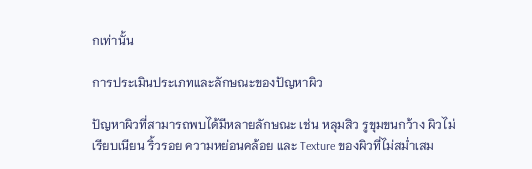กเท่านั้น

การประเมินประเภทและลักษณะของปัญหาผิว

ปัญหาผิวที่สามารถพบได้มีหลายลักษณะ เช่น หลุมสิว รูขุมขนกว้าง ผิวไม่เรียบเนียน ริ้วรอย ความหย่อนคล้อย และ Texture ของผิวที่ไม่สม่ำเสม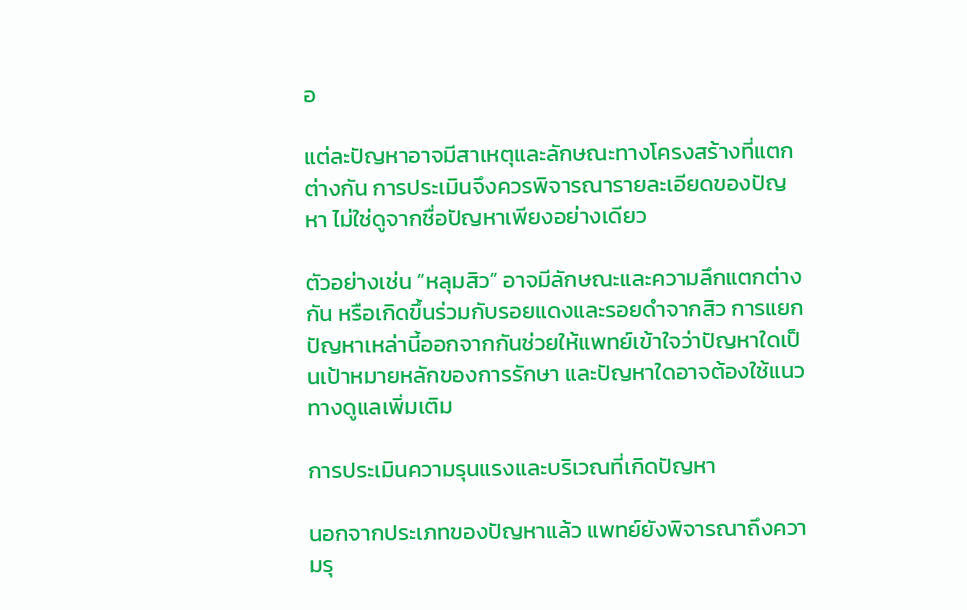อ

แต่ละปัญหาอาจมีสาเหตุและลักษณะทางโครงสร้างที่แตกต่างกัน การประเมินจึงควรพิจารณารายละเอียดของปัญหา ไม่ใช่ดูจากชื่อปัญหาเพียงอย่างเดียว

ตัวอย่างเช่น “หลุมสิว” อาจมีลักษณะและความลึกแตกต่างกัน หรือเกิดขึ้นร่วมกับรอยแดงและรอยดำจากสิว การแยกปัญหาเหล่านี้ออกจากกันช่วยให้แพทย์เข้าใจว่าปัญหาใดเป็นเป้าหมายหลักของการรักษา และปัญหาใดอาจต้องใช้แนวทางดูแลเพิ่มเติม

การประเมินความรุนแรงและบริเวณที่เกิดปัญหา

นอกจากประเภทของปัญหาแล้ว แพทย์ยังพิจารณาถึงความรุ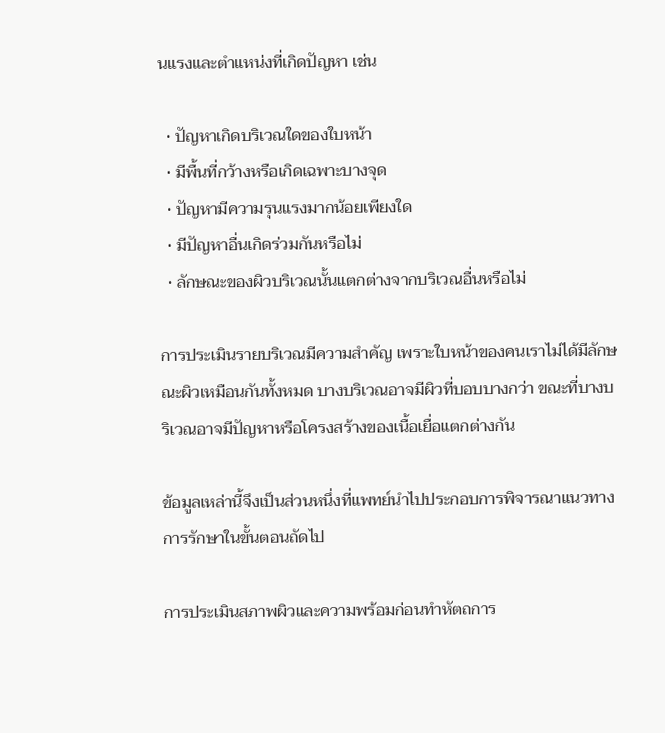นแรงและตำแหน่งที่เกิดปัญหา เช่น

  • ปัญหาเกิดบริเวณใดของใบหน้า
  • มีพื้นที่กว้างหรือเกิดเฉพาะบางจุด
  • ปัญหามีความรุนแรงมากน้อยเพียงใด
  • มีปัญหาอื่นเกิดร่วมกันหรือไม่
  • ลักษณะของผิวบริเวณนั้นแตกต่างจากบริเวณอื่นหรือไม่

การประเมินรายบริเวณมีความสำคัญ เพราะใบหน้าของคนเราไม่ได้มีลักษณะผิวเหมือนกันทั้งหมด บางบริเวณอาจมีผิวที่บอบบางกว่า ขณะที่บางบริเวณอาจมีปัญหาหรือโครงสร้างของเนื้อเยื่อแตกต่างกัน

ข้อมูลเหล่านี้จึงเป็นส่วนหนึ่งที่แพทย์นำไปประกอบการพิจารณาแนวทางการรักษาในขั้นตอนถัดไป

การประเมินสภาพผิวและความพร้อมก่อนทำหัตถการ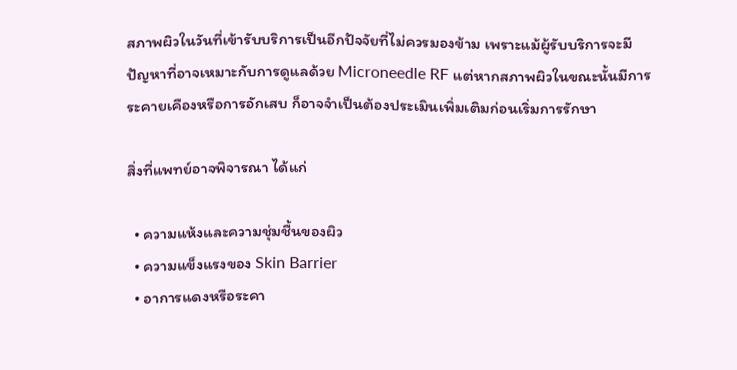สภาพผิวในวันที่เข้ารับบริการเป็นอีกปัจจัยที่ไม่ควรมองข้าม เพราะแม้ผู้รับบริการจะมีปัญหาที่อาจเหมาะกับการดูแลด้วย Microneedle RF แต่หากสภาพผิวในขณะนั้นมีการระคายเคืองหรือการอักเสบ ก็อาจจำเป็นต้องประเมินเพิ่มเติมก่อนเริ่มการรักษา

สิ่งที่แพทย์อาจพิจารณา ได้แก่

  • ความแห้งและความชุ่มชื้นของผิว
  • ความแข็งแรงของ Skin Barrier
  • อาการแดงหรือระคา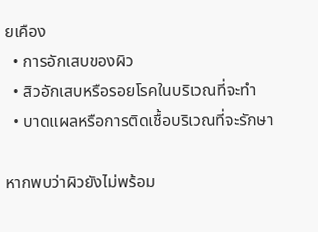ยเคือง
  • การอักเสบของผิว
  • สิวอักเสบหรือรอยโรคในบริเวณที่จะทำ
  • บาดแผลหรือการติดเชื้อบริเวณที่จะรักษา

หากพบว่าผิวยังไม่พร้อม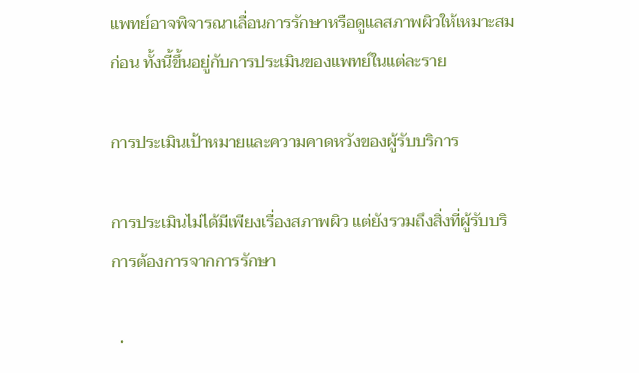แพทย์อาจพิจารณาเลื่อนการรักษาหรือดูแลสภาพผิวให้เหมาะสมก่อน ทั้งนี้ขึ้นอยู่กับการประเมินของแพทย์ในแต่ละราย

การประเมินเป้าหมายและความคาดหวังของผู้รับบริการ

การประเมินไม่ได้มีเพียงเรื่องสภาพผิว แต่ยังรวมถึงสิ่งที่ผู้รับบริการต้องการจากการรักษา

  •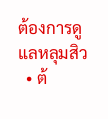ต้องการดูแลหลุมสิว
  • ต้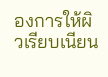องการให้ผิวเรียบเนียน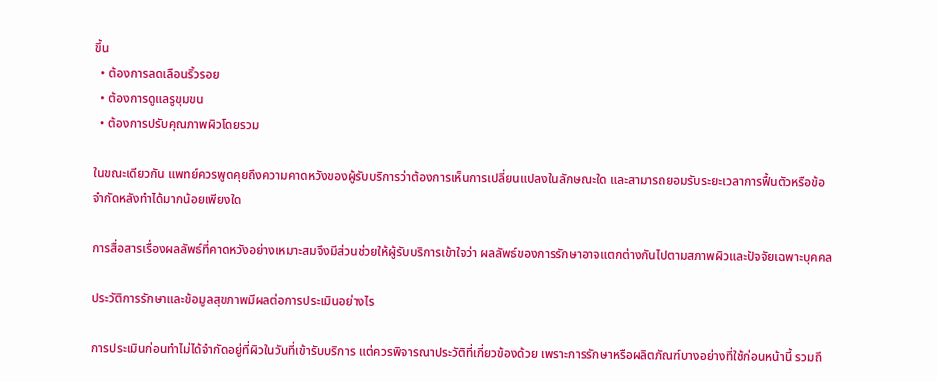ขึ้น
  • ต้องการลดเลือนริ้วรอย
  • ต้องการดูแลรูขุมขน
  • ต้องการปรับคุณภาพผิวโดยรวม

ในขณะเดียวกัน แพทย์ควรพูดคุยถึงความคาดหวังของผู้รับบริการว่าต้องการเห็นการเปลี่ยนแปลงในลักษณะใด และสามารถยอมรับระยะเวลาการฟื้นตัวหรือข้อจำกัดหลังทำได้มากน้อยเพียงใด

การสื่อสารเรื่องผลลัพธ์ที่คาดหวังอย่างเหมาะสมจึงมีส่วนช่วยให้ผู้รับบริการเข้าใจว่า ผลลัพธ์ของการรักษาอาจแตกต่างกันไปตามสภาพผิวและปัจจัยเฉพาะบุคคล

ประวัติการรักษาและข้อมูลสุขภาพมีผลต่อการประเมินอย่างไร

การประเมินก่อนทำไม่ได้จำกัดอยู่ที่ผิวในวันที่เข้ารับบริการ แต่ควรพิจารณาประวัติที่เกี่ยวข้องด้วย เพราะการรักษาหรือผลิตภัณฑ์บางอย่างที่ใช้ก่อนหน้านี้ รวมถึ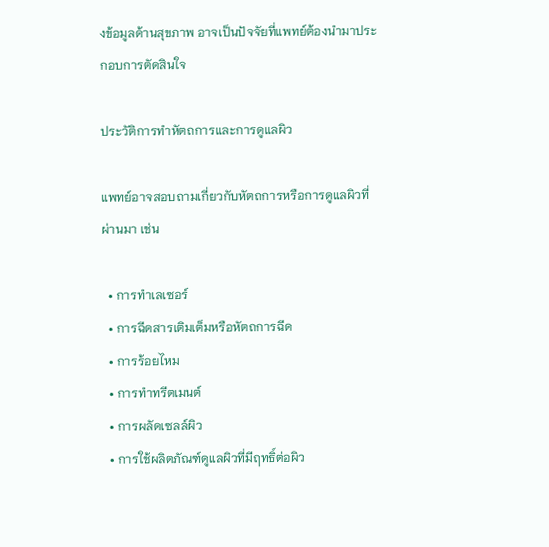งข้อมูลด้านสุขภาพ อาจเป็นปัจจัยที่แพทย์ต้องนำมาประกอบการตัดสินใจ

ประวัติการทำหัตถการและการดูแลผิว

แพทย์อาจสอบถามเกี่ยวกับหัตถการหรือการดูแลผิวที่ผ่านมา เช่น

  • การทำเลเซอร์
  • การฉีดสารเติมเต็มหรือหัตถการฉีด
  • การร้อยไหม
  • การทำทรีตเมนต์
  • การผลัดเซลล์ผิว
  • การใช้ผลิตภัณฑ์ดูแลผิวที่มีฤทธิ์ต่อผิว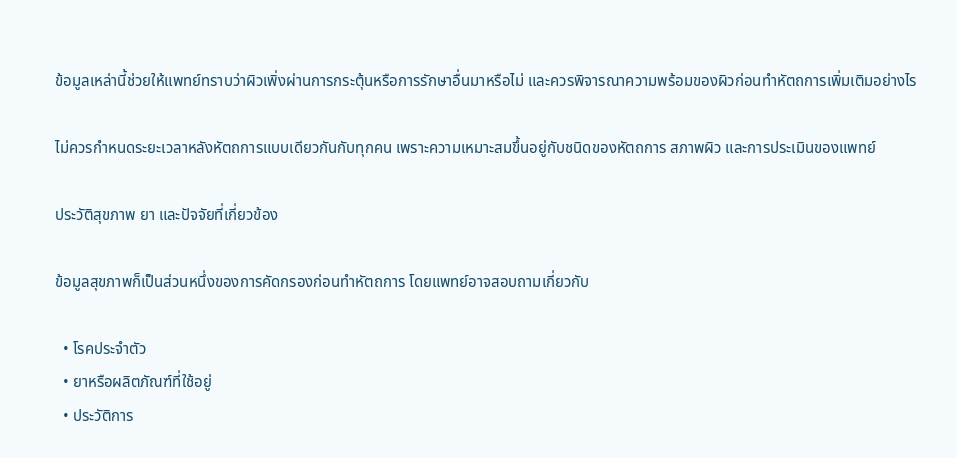ข้อมูลเหล่านี้ช่วยให้แพทย์ทราบว่าผิวเพิ่งผ่านการกระตุ้นหรือการรักษาอื่นมาหรือไม่ และควรพิจารณาความพร้อมของผิวก่อนทำหัตถการเพิ่มเติมอย่างไร

ไม่ควรกำหนดระยะเวลาหลังหัตถการแบบเดียวกันกับทุกคน เพราะความเหมาะสมขึ้นอยู่กับชนิดของหัตถการ สภาพผิว และการประเมินของแพทย์

ประวัติสุขภาพ ยา และปัจจัยที่เกี่ยวข้อง

ข้อมูลสุขภาพก็เป็นส่วนหนึ่งของการคัดกรองก่อนทำหัตถการ โดยแพทย์อาจสอบถามเกี่ยวกับ

  • โรคประจำตัว
  • ยาหรือผลิตภัณฑ์ที่ใช้อยู่
  • ประวัติการ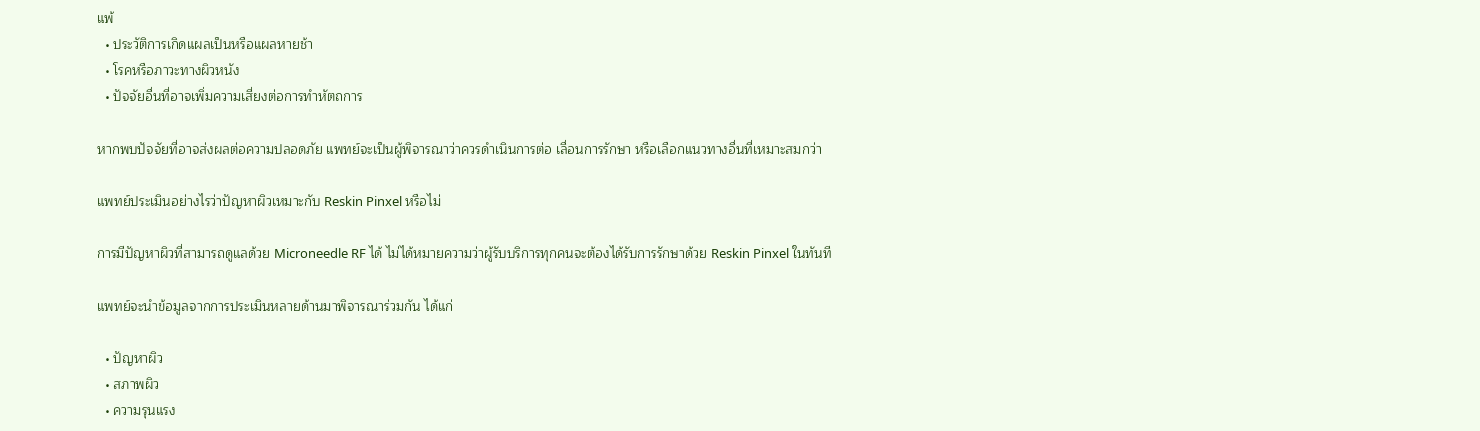แพ้
  • ประวัติการเกิดแผลเป็นหรือแผลหายช้า
  • โรคหรือภาวะทางผิวหนัง
  • ปัจจัยอื่นที่อาจเพิ่มความเสี่ยงต่อการทำหัตถการ

หากพบปัจจัยที่อาจส่งผลต่อความปลอดภัย แพทย์จะเป็นผู้พิจารณาว่าควรดำเนินการต่อ เลื่อนการรักษา หรือเลือกแนวทางอื่นที่เหมาะสมกว่า

แพทย์ประเมินอย่างไรว่าปัญหาผิวเหมาะกับ Reskin Pinxel หรือไม่

การมีปัญหาผิวที่สามารถดูแลด้วย Microneedle RF ได้ ไม่ได้หมายความว่าผู้รับบริการทุกคนจะต้องได้รับการรักษาด้วย Reskin Pinxel ในทันที

แพทย์จะนำข้อมูลจากการประเมินหลายด้านมาพิจารณาร่วมกัน ได้แก่

  • ปัญหาผิว
  • สภาพผิว
  • ความรุนแรง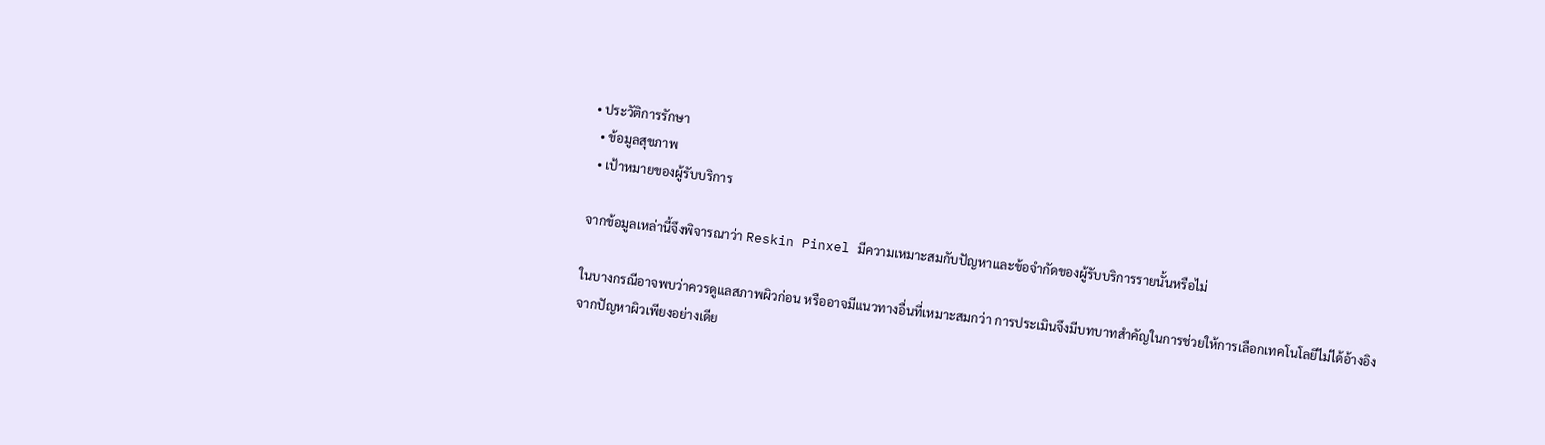• ประวัติการรักษา
  • ข้อมูลสุขภาพ
  • เป้าหมายของผู้รับบริการ

จากข้อมูลเหล่านี้จึงพิจารณาว่า Reskin Pinxel มีความเหมาะสมกับปัญหาและข้อจำกัดของผู้รับบริการรายนั้นหรือไม่

ในบางกรณีอาจพบว่าควรดูแลสภาพผิวก่อน หรืออาจมีแนวทางอื่นที่เหมาะสมกว่า การประเมินจึงมีบทบาทสำคัญในการช่วยให้การเลือกเทคโนโลยีไม่ได้อ้างอิงจากปัญหาผิวเพียงอย่างเดีย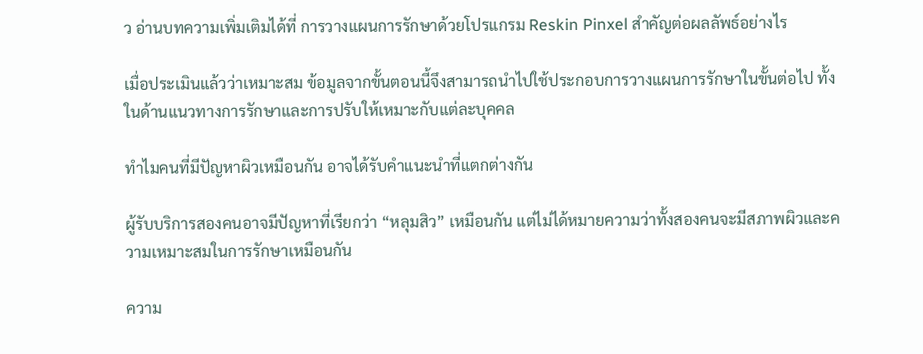ว อ่านบทความเพิ่มเติมได้ที่ การวางแผนการรักษาด้วยโปรแกรม Reskin Pinxel สำคัญต่อผลลัพธ์อย่างไร

เมื่อประเมินแล้วว่าเหมาะสม ข้อมูลจากขั้นตอนนี้จึงสามารถนำไปใช้ประกอบการวางแผนการรักษาในขั้นต่อไป ทั้งในด้านแนวทางการรักษาและการปรับให้เหมาะกับแต่ละบุคคล

ทำไมคนที่มีปัญหาผิวเหมือนกัน อาจได้รับคำแนะนำที่แตกต่างกัน

ผู้รับบริการสองคนอาจมีปัญหาที่เรียกว่า “หลุมสิว” เหมือนกัน แต่ไม่ได้หมายความว่าทั้งสองคนจะมีสภาพผิวและความเหมาะสมในการรักษาเหมือนกัน

ความ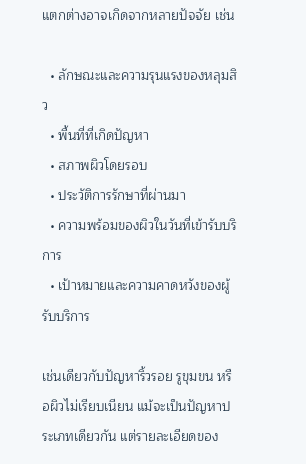แตกต่างอาจเกิดจากหลายปัจจัย เช่น

  • ลักษณะและความรุนแรงของหลุมสิว
  • พื้นที่ที่เกิดปัญหา
  • สภาพผิวโดยรอบ
  • ประวัติการรักษาที่ผ่านมา
  • ความพร้อมของผิวในวันที่เข้ารับบริการ
  • เป้าหมายและความคาดหวังของผู้รับบริการ

เช่นเดียวกับปัญหาริ้วรอย รูขุมขน หรือผิวไม่เรียบเนียน แม้จะเป็นปัญหาประเภทเดียวกัน แต่รายละเอียดของ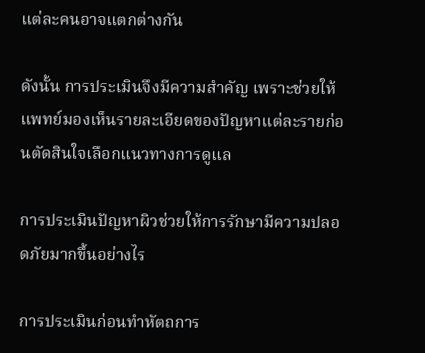แต่ละคนอาจแตกต่างกัน

ดังนั้น การประเมินจึงมีความสำคัญ เพราะช่วยให้แพทย์มองเห็นรายละเอียดของปัญหาแต่ละรายก่อนตัดสินใจเลือกแนวทางการดูแล

การประเมินปัญหาผิวช่วยให้การรักษามีความปลอดภัยมากขึ้นอย่างไร

การประเมินก่อนทำหัตถการ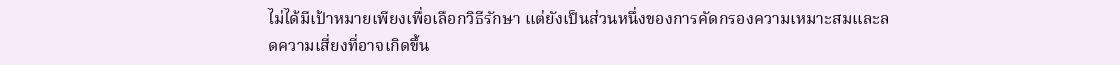ไม่ได้มีเป้าหมายเพียงเพื่อเลือกวิธีรักษา แต่ยังเป็นส่วนหนึ่งของการคัดกรองความเหมาะสมและลดความเสี่ยงที่อาจเกิดขึ้น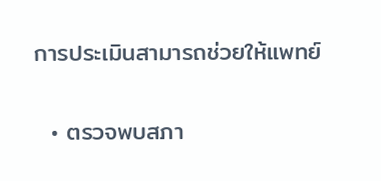การประเมินสามารถช่วยให้แพทย์

  • ตรวจพบสภา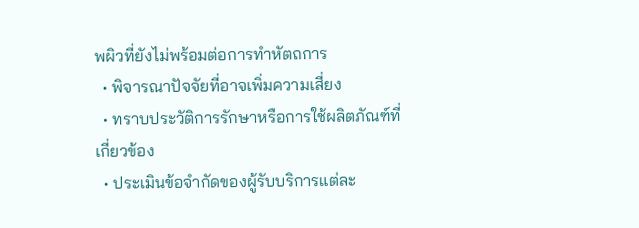พผิวที่ยังไม่พร้อมต่อการทำหัตถการ
  • พิจารณาปัจจัยที่อาจเพิ่มความเสี่ยง
  • ทราบประวัติการรักษาหรือการใช้ผลิตภัณฑ์ที่เกี่ยวข้อง
  • ประเมินข้อจำกัดของผู้รับบริการแต่ละ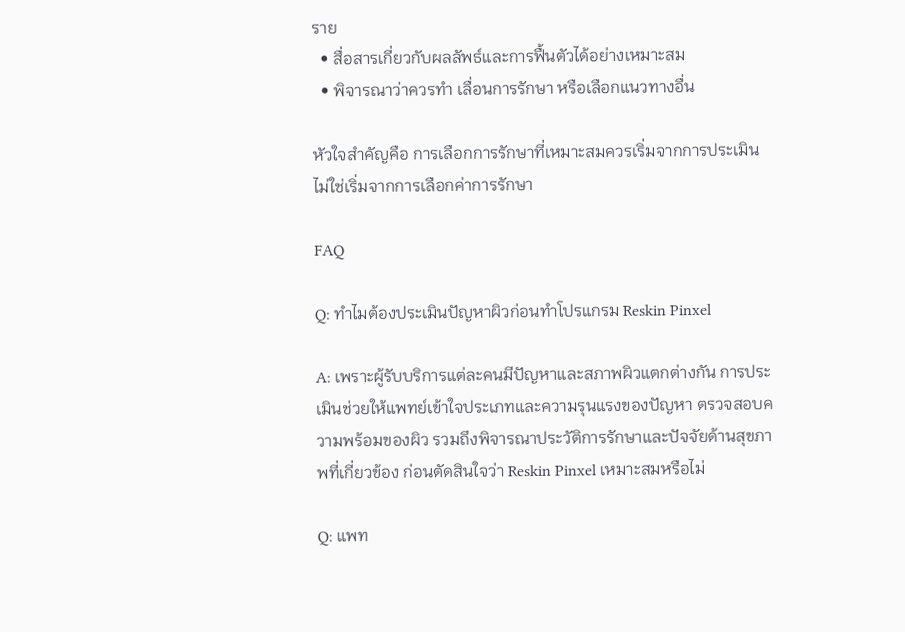ราย
  • สื่อสารเกี่ยวกับผลลัพธ์และการฟื้นตัวได้อย่างเหมาะสม
  • พิจารณาว่าควรทำ เลื่อนการรักษา หรือเลือกแนวทางอื่น

หัวใจสำคัญคือ การเลือกการรักษาที่เหมาะสมควรเริ่มจากการประเมิน ไม่ใช่เริ่มจากการเลือกค่าการรักษา

FAQ

Q: ทำไมต้องประเมินปัญหาผิวก่อนทำโปรแกรม Reskin Pinxel

A: เพราะผู้รับบริการแต่ละคนมีปัญหาและสภาพผิวแตกต่างกัน การประเมินช่วยให้แพทย์เข้าใจประเภทและความรุนแรงของปัญหา ตรวจสอบความพร้อมของผิว รวมถึงพิจารณาประวัติการรักษาและปัจจัยด้านสุขภาพที่เกี่ยวข้อง ก่อนตัดสินใจว่า Reskin Pinxel เหมาะสมหรือไม่

Q: แพท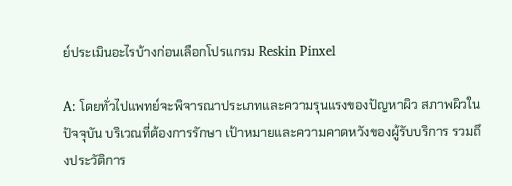ย์ประเมินอะไรบ้างก่อนเลือกโปรแกรม Reskin Pinxel

A: โดยทั่วไปแพทย์จะพิจารณาประเภทและความรุนแรงของปัญหาผิว สภาพผิวในปัจจุบัน บริเวณที่ต้องการรักษา เป้าหมายและความคาดหวังของผู้รับบริการ รวมถึงประวัติการ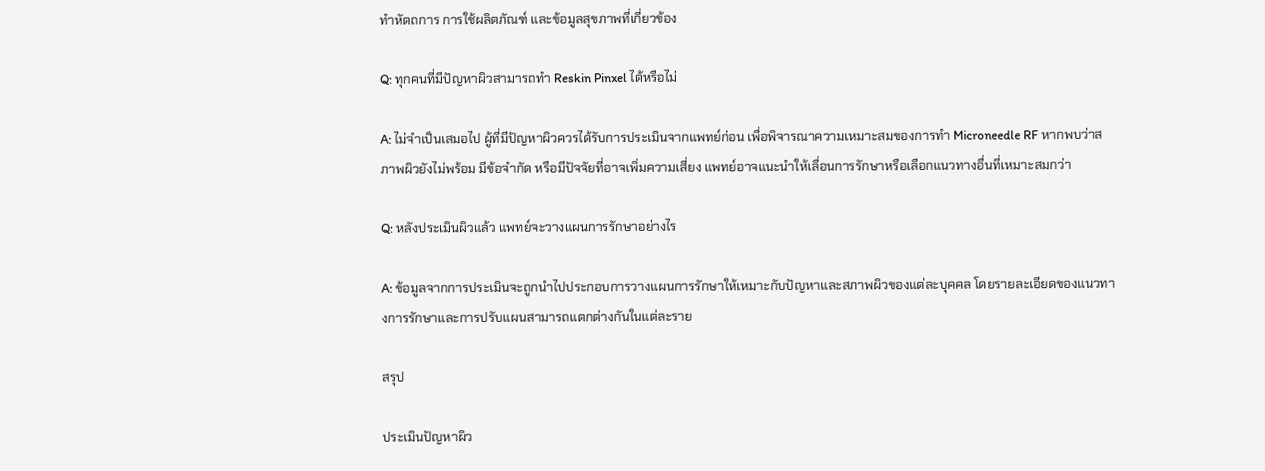ทำหัตถการ การใช้ผลิตภัณฑ์ และข้อมูลสุขภาพที่เกี่ยวข้อง

Q: ทุกคนที่มีปัญหาผิวสามารถทำ Reskin Pinxel ได้หรือไม่

A: ไม่จำเป็นเสมอไป ผู้ที่มีปัญหาผิวควรได้รับการประเมินจากแพทย์ก่อน เพื่อพิจารณาความเหมาะสมของการทำ Microneedle RF หากพบว่าสภาพผิวยังไม่พร้อม มีข้อจำกัด หรือมีปัจจัยที่อาจเพิ่มความเสี่ยง แพทย์อาจแนะนำให้เลื่อนการรักษาหรือเลือกแนวทางอื่นที่เหมาะสมกว่า

Q: หลังประเมินผิวแล้ว แพทย์จะวางแผนการรักษาอย่างไร

A: ข้อมูลจากการประเมินจะถูกนำไปประกอบการวางแผนการรักษาให้เหมาะกับปัญหาและสภาพผิวของแต่ละบุคคล โดยรายละเอียดของแนวทางการรักษาและการปรับแผนสามารถแตกต่างกันในแต่ละราย

สรุป

ประเมินปัญหาผิว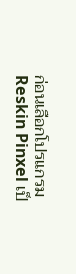ก่อนเลือกโปรแกรม Reskin Pinxel เป็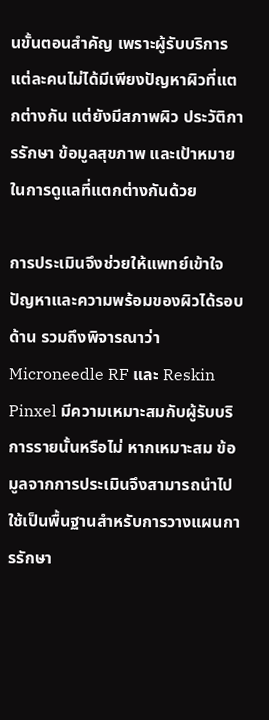นขั้นตอนสำคัญ เพราะผู้รับบริการแต่ละคนไม่ได้มีเพียงปัญหาผิวที่แตกต่างกัน แต่ยังมีสภาพผิว ประวัติการรักษา ข้อมูลสุขภาพ และเป้าหมายในการดูแลที่แตกต่างกันด้วย

การประเมินจึงช่วยให้แพทย์เข้าใจปัญหาและความพร้อมของผิวได้รอบด้าน รวมถึงพิจารณาว่า Microneedle RF และ Reskin Pinxel มีความเหมาะสมกับผู้รับบริการรายนั้นหรือไม่ หากเหมาะสม ข้อมูลจากการประเมินจึงสามารถนำไปใช้เป็นพื้นฐานสำหรับการวางแผนการรักษา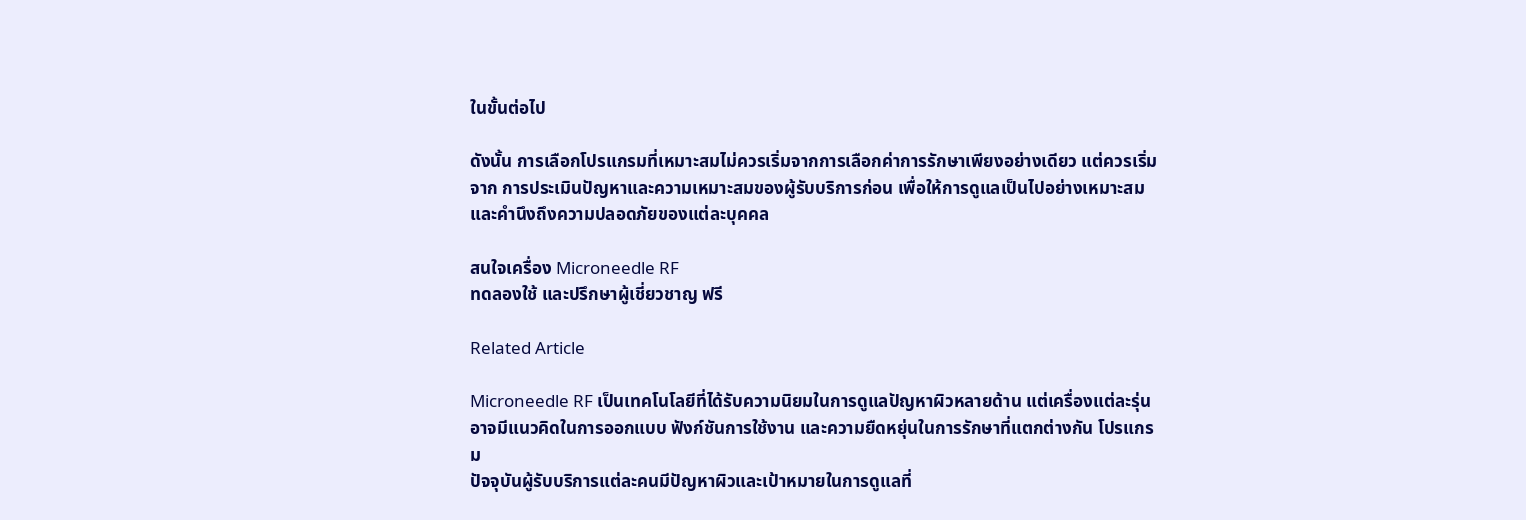ในขั้นต่อไป

ดังนั้น การเลือกโปรแกรมที่เหมาะสมไม่ควรเริ่มจากการเลือกค่าการรักษาเพียงอย่างเดียว แต่ควรเริ่มจาก การประเมินปัญหาและความเหมาะสมของผู้รับบริการก่อน เพื่อให้การดูแลเป็นไปอย่างเหมาะสมและคำนึงถึงความปลอดภัยของแต่ละบุคคล

สนใจเครื่อง Microneedle RF
ทดลองใช้ และปรึกษาผู้เชี่ยวชาญ ฟรี

Related Article

Microneedle RF เป็นเทคโนโลยีที่ได้รับความนิยมในการดูแลปัญหาผิวหลายด้าน แต่เครื่องแต่ละรุ่นอาจมีแนวคิดในการออกแบบ ฟังก์ชันการใช้งาน และความยืดหยุ่นในการรักษาที่แตกต่างกัน โปรแกรม
ปัจจุบันผู้รับบริการแต่ละคนมีปัญหาผิวและเป้าหมายในการดูแลที่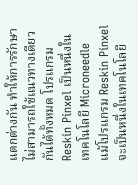แตกต่างกัน ทำให้การรักษาไม่สามารถใช้แนวทางเดียวกันได้ทั้งหมด โปรแกรม Reskin Pinxel เป็นหนึ่งในเทคโนโลยี Microneedle
แม้โปรแกรม Reskin Pinxel จะเป็นหนึ่งในเทคโนโลยี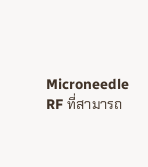Microneedle RF ที่สามารถ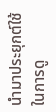นำมาประยุกต์ใช้ในการดู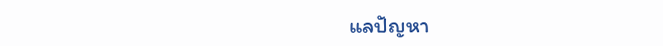แลปัญหา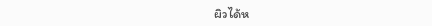ผิวได้ห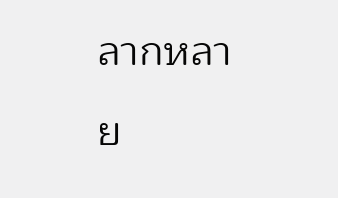ลากหลาย